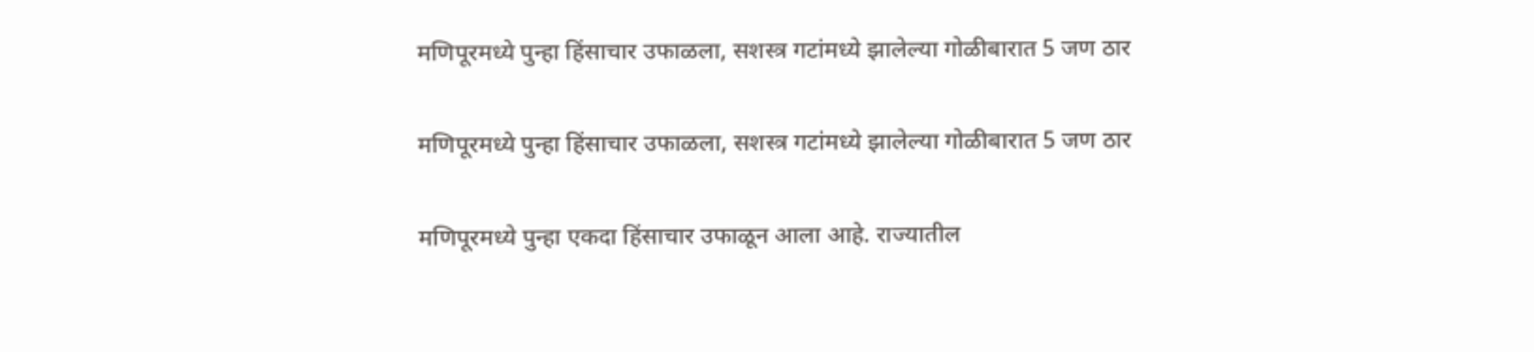मणिपूरमध्ये पुन्हा हिंसाचार उफाळला, सशस्त्र गटांमध्ये झालेल्या गोळीबारात 5 जण ठार

मणिपूरमध्ये पुन्हा हिंसाचार उफाळला, सशस्त्र गटांमध्ये झालेल्या गोळीबारात 5 जण ठार

मणिपूरमध्ये पुन्हा एकदा हिंसाचार उफाळून आला आहे. राज्यातील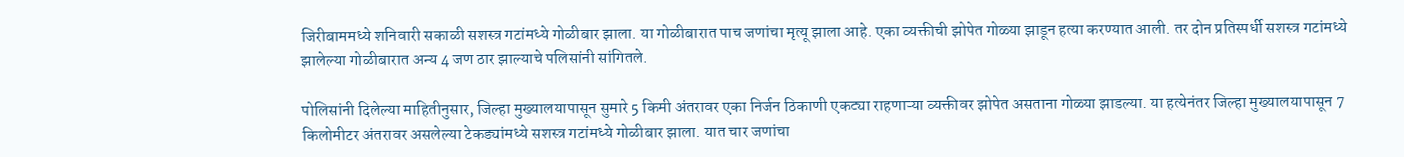जिरीबाममध्ये शनिवारी सकाळी सशस्त्र गटांमध्ये गोळीबार झाला. या गोळीबारात पाच जणांचा मृत्यू झाला आहे. एका व्यक्तीची झोपेत गोळ्या झाडून हत्या करण्यात आली. तर दोन प्रतिस्पर्धी सशस्त्र गटांमध्ये झालेल्या गोळीबारात अन्य 4 जण ठार झाल्याचे पलिसांनी सांगितले.

पोलिसांनी दिलेल्या माहितीनुसार, जिल्हा मुख्यालयापासून सुमारे 5 किमी अंतरावर एका निर्जन ठिकाणी एकट्या राहणाऱ्या व्यक्तीवर झोपेत असताना गोळ्या झाडल्या. या हत्येनंतर जिल्हा मुख्यालयापासून 7 किलोमीटर अंतरावर असलेल्या टेकड्यांमध्ये सशस्त्र गटांमध्ये गोळीबार झाला. यात चार जणांचा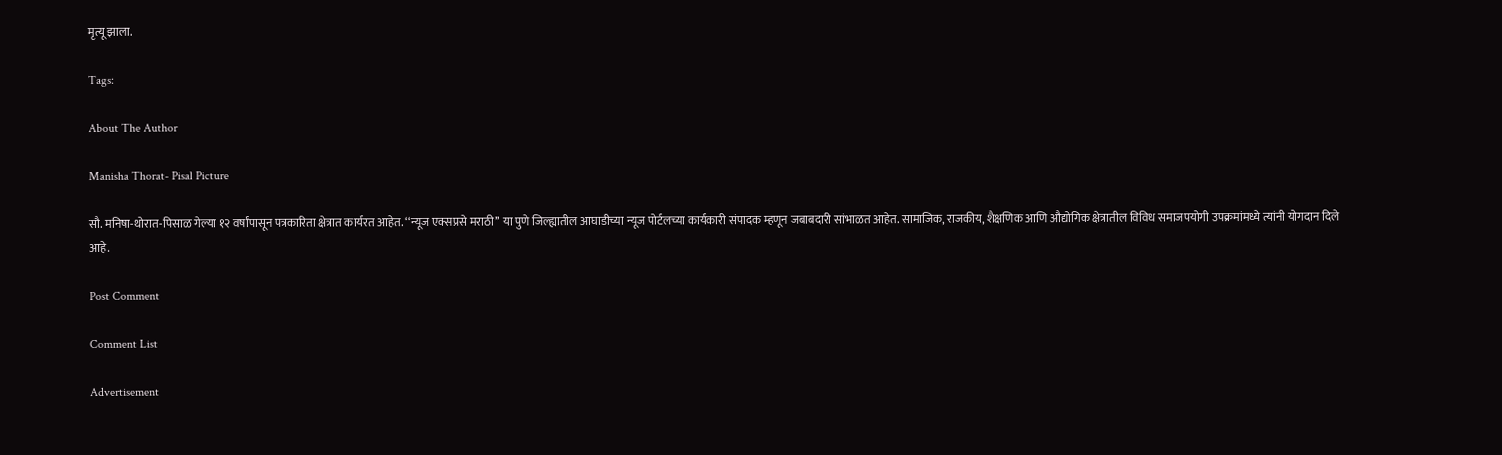मृत्यू झाला.

Tags:

About The Author

Manisha Thorat- Pisal Picture

सौ. मनिषा-थोरात-पिसाळ गेल्या १२ वर्षांपासून पत्रकारिता क्षेत्रात कार्यरत आहेत. ‘‘न्यूज एक्सप्रसे मराठी’’ या पुणे जिल्ह्यातील आघाडीच्या न्यूज पोर्टलच्या कार्यकारी संपादक म्हणून जबाबदारी सांभाळत आहेत. सामाजिक, राजकीय, शैक्षणिक आणि औद्योगिक क्षेत्रातील विविध समाजपयोगी उपक्रमांमध्ये त्यांनी योगदान दिले आहे.

Post Comment

Comment List

Advertisement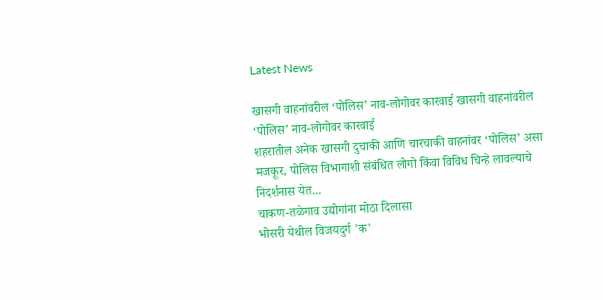Latest News

खासगी वाहनांवरील ‘पोलिस’ नाव-लोगोवर कारवाई खासगी वाहनांवरील ‘पोलिस’ नाव-लोगोवर कारवाई
शहरातील अनेक खासगी दुचाकी आणि चारचाकी वाहनांवर ‘पोलिस’ असा मजकूर, पोलिस विभागाशी संबंधित लोगो किंवा विविध चिन्हे लावल्याचे निदर्शनास येत...
चाकण-तळेगाव उद्योगांना मोठा दिलासा
भोसरी येथील विजयदुर्ग 'क'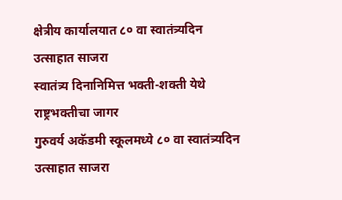क्षेत्रीय कार्यालयात ८० वा स्वातंत्र्यदिन उत्साहात साजरा
स्वातंत्र्य दिनानिमित्त भक्ती-शक्ती येथे राष्ट्रभक्तीचा जागर
गुरुवर्य अकॅडमी स्कूलमध्ये ८० वा स्वातंत्र्यदिन उत्साहात साजरा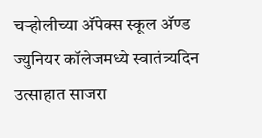चऱ्होलीच्या अ‍ॅपेक्स स्कूल अ‍ॅण्ड ज्युनियर कॉलेजमध्ये स्वातंत्र्यदिन उत्साहात साजरा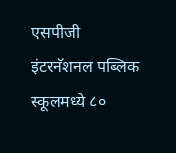एसपीजी इंटरनॅशनल पब्लिक स्कूलमध्ये ८०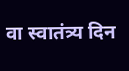वा स्वातंत्र्य दिन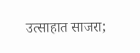उत्साहात साजरा;